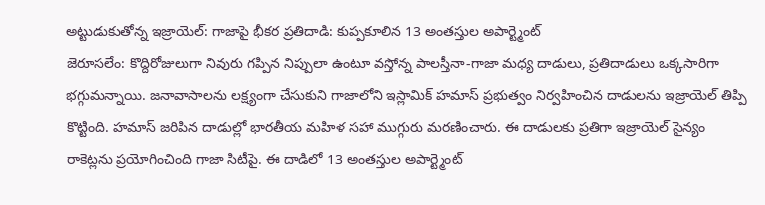అట్టుడుకుతోన్న ఇజ్రాయెల్: గాజాపై భీకర ప్రతిదాడి: కుప్పకూలిన 13 అంతస్తుల అపార్ట్మెంట్
జెరూసలేం: కొద్దిరోజులుగా నివురు గప్పిన నిప్పులా ఉంటూ వస్తోన్న పాలస్తీనా-గాజా మధ్య దాడులు, ప్రతిదాడులు ఒక్కసారిగా భగ్గుమన్నాయి. జనావాసాలను లక్ష్యంగా చేసుకుని గాజాలోని ఇస్లామిక్ హమాస్ ప్రభుత్వం నిర్వహించిన దాడులను ఇజ్రాయెల్ తిప్పి కొట్టింది. హమాస్ జరిపిన దాడుల్లో భారతీయ మహిళ సహా ముగ్గురు మరణించారు. ఈ దాడులకు ప్రతిగా ఇజ్రాయెల్ సైన్యం రాకెట్లను ప్రయోగించింది గాజా సిటీపై. ఈ దాడిలో 13 అంతస్తుల అపార్ట్మెంట్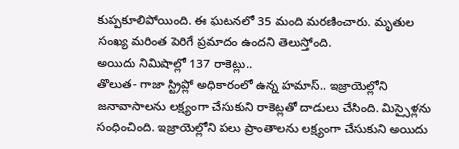కుప్పకూలిపోయింది. ఈ ఘటనలో 35 మంది మరణించారు. మృతుల సంఖ్య మరింత పెరిగే ప్రమాదం ఉందని తెలుస్తోంది.
అయిదు నిమిషాల్లో 137 రాకెట్లు..
తొలుత- గాజా స్ట్రిప్లో అధికారంలో ఉన్న హమాస్.. ఇజ్రాయెల్లోని జనావాసాలను లక్ష్యంగా చేసుకుని రాకెట్లతో దాడులు చేసింది. మిస్సైళ్లను సంధించింది. ఇజ్రాయెల్లోని పలు ప్రాంతాలను లక్ష్యంగా చేసుకుని అయిదు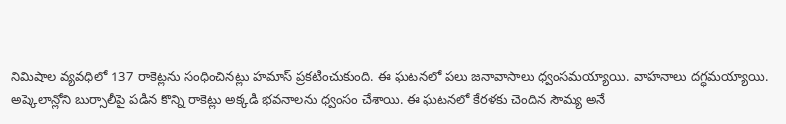నిమిషాల వ్యవధిలో 137 రాకెట్లను సంధించినట్లు హమాస్ ప్రకటించుకుంది. ఈ ఘటనలో పలు జనావాసాలు ధ్వంసమయ్యాయి. వాహనాలు దగ్ధమయ్యాయి.
అష్కెలాన్లోని బుర్సాలీపై పడిన కొన్ని రాకెట్లు అక్కడి భవనాలను ధ్వంసం చేశాయి. ఈ ఘటనలో కేరళకు చెందిన సౌమ్య అనే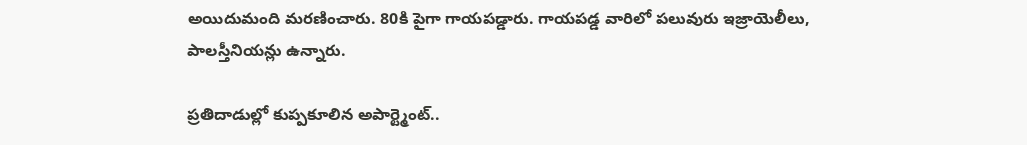అయిదుమంది మరణించారు. 80కి పైగా గాయపడ్డారు. గాయపడ్డ వారిలో పలువురు ఇజ్రాయెలీలు, పాలస్తీనియన్లు ఉన్నారు.

ప్రతిదాడుల్లో కుప్పకూలిన అపార్ట్మెంట్..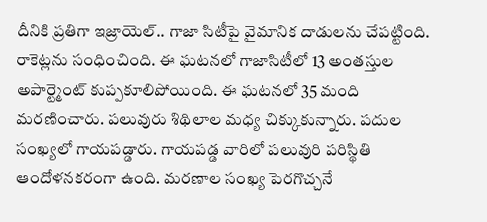దీనికి ప్రతిగా ఇజ్రాయెల్.. గాజా సిటీపై వైమానిక దాడులను చేపట్టింది. రాకెట్లను సంధించింది. ఈ ఘటనలో గాజాసిటీలో 13 అంతస్తుల అపార్ట్మెంట్ కుప్పకూలిపోయింది. ఈ ఘటనలో 35 మంది మరణించారు. పలువురు శిథిలాల మధ్య చిక్కుకున్నారు. పదుల సంఖ్యలో గాయపడ్డారు. గాయపడ్డ వారిలో పలువురి పరిస్థితి ఆందోళనకరంగా ఉంది. మరణాల సంఖ్య పెరగొచ్చనే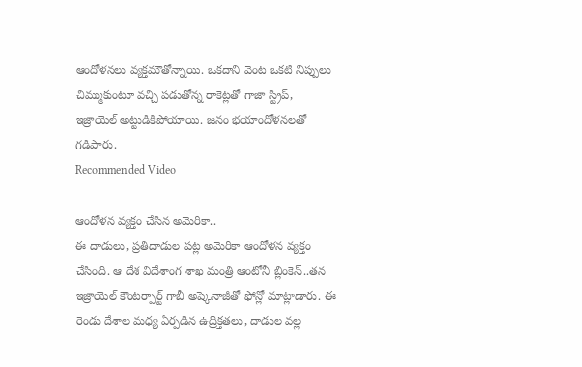ఆందోళనలు వ్యక్తమౌతోన్నాయి. ఒకదాని వెంట ఒకటి నిప్పులు చిమ్ముకుంటూ వచ్చి పడుతోన్న రాకెట్లతో గాజా స్ట్రిప్, ఇజ్రాయెల్ అట్టుడికిపోయాయి. జనం భయాందోళనలతో గడిపారు.
Recommended Video

ఆందోళన వ్యక్తం చేసిన అమెరికా..
ఈ దాడులు, ప్రతిదాడుల పట్ల అమెరికా ఆందోళన వ్యక్తం చేసింది. ఆ దేశ విదేశాంగ శాఖ మంత్రి ఆంటోనీ బ్లింకెన్..తన ఇజ్రాయెల్ కౌంటర్పార్ట్ గాబీ అష్కెనాజీతో ఫోన్లో మాట్లాడారు. ఈ రెండు దేశాల మధ్య ఏర్పడిన ఉద్రిక్తతలు, దాడుల వల్ల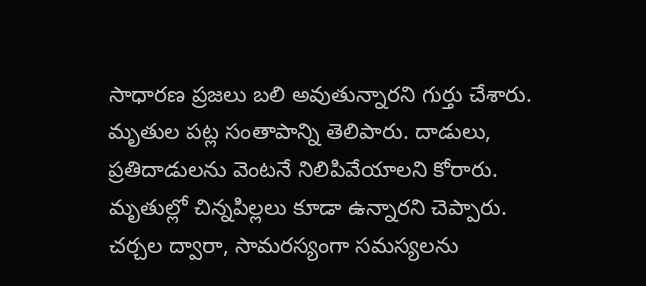సాధారణ ప్రజలు బలి అవుతున్నారని గుర్తు చేశారు. మృతుల పట్ల సంతాపాన్ని తెలిపారు. దాడులు, ప్రతిదాడులను వెంటనే నిలిపివేయాలని కోరారు. మృతుల్లో చిన్నపిల్లలు కూడా ఉన్నారని చెప్పారు. చర్చల ద్వారా, సామరస్యంగా సమస్యలను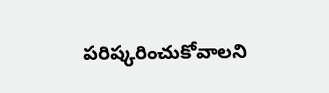పరిష్కరించుకోవాలని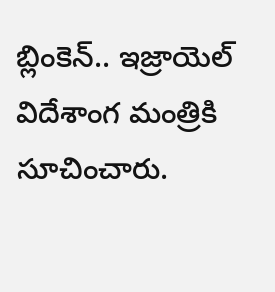బ్లింకెన్.. ఇజ్రాయెల్ విదేశాంగ మంత్రికి సూచించారు.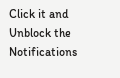Click it and Unblock the Notifications